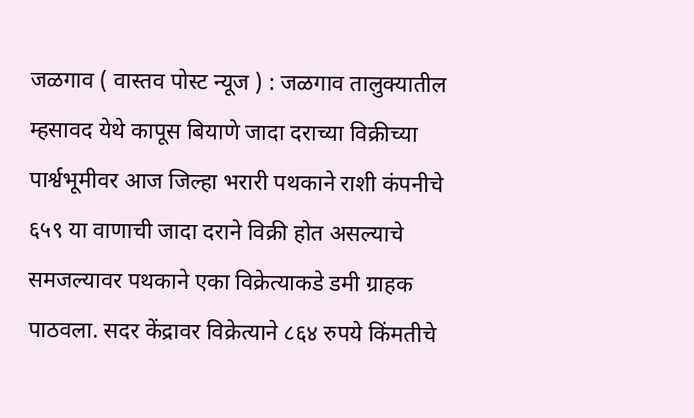जळगाव ( वास्तव पोस्ट न्यूज ) : जळगाव तालुक्यातील म्हसावद येथे कापूस बियाणे जादा दराच्या विक्रीच्या पार्श्वभूमीवर आज जिल्हा भरारी पथकाने राशी कंपनीचे ६५९ या वाणाची जादा दराने विक्री होत असल्याचे समजल्यावर पथकाने एका विक्रेत्याकडे डमी ग्राहक पाठवला. सदर केंद्रावर विक्रेत्याने ८६४ रुपये किंमतीचे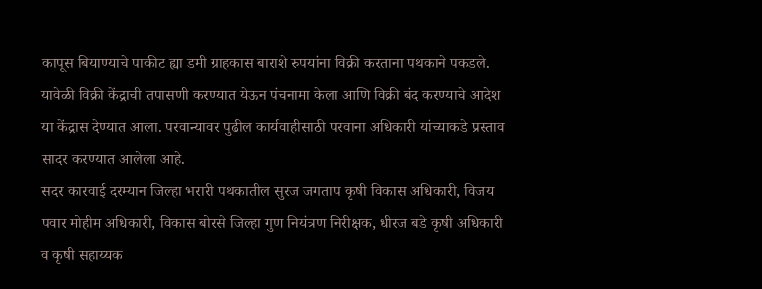कापूस बियाण्याचे पाकीट ह्या डमी ग्राहकास बाराशे रुपयांना विक्री करताना पथकाने पकडले. यावेळी विक्री केंद्राची तपासणी करण्यात येऊन पंचनामा केला आणि विक्री बंद करण्याचे आदेश या केंद्रास देण्यात आला. परवान्यावर पुढील कार्यवाहीसाठी परवाना अधिकारी यांच्याकडे प्रस्ताव सादर करण्यात आलेला आहे.
सदर कारवाई दरम्यान जिल्हा भरारी पथकातील सुरज जगताप कृषी विकास अधिकारी, विजय पवार मोहीम अधिकारी, विकास बोरसे जिल्हा गुण नियंत्रण निरीक्षक, धीरज बडे कृषी अधिकारी व कृषी सहाय्यक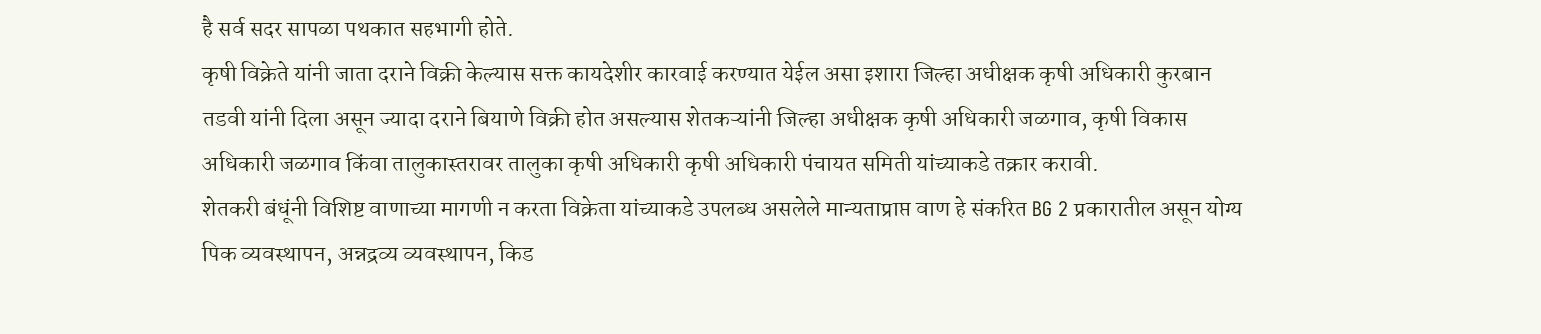है सर्व सदर सापळा पथकात सहभागी होते.
कृषी विक्रेते यांनी जाता दराने विक्री केल्यास सक्त कायदेशीर कारवाई करण्यात येईल असा इशारा जिल्हा अधीक्षक कृषी अधिकारी कुरबान तडवी यांनी दिला असून ज्यादा दराने बियाणे विक्री होत असल्यास शेतकऱ्यांनी जिल्हा अधीक्षक कृषी अधिकारी जळगाव, कृषी विकास अधिकारी जळगाव किंवा तालुकास्तरावर तालुका कृषी अधिकारी कृषी अधिकारी पंचायत समिती यांच्याकडे तक्रार करावी.
शेतकरी बंधूंनी विशिष्ट वाणाच्या मागणी न करता विक्रेता यांच्याकडे उपलब्ध असलेले मान्यताप्राप्त वाण हे संकरित BG 2 प्रकारातील असून योग्य पिक व्यवस्थापन, अन्नद्रव्य व्यवस्थापन, किड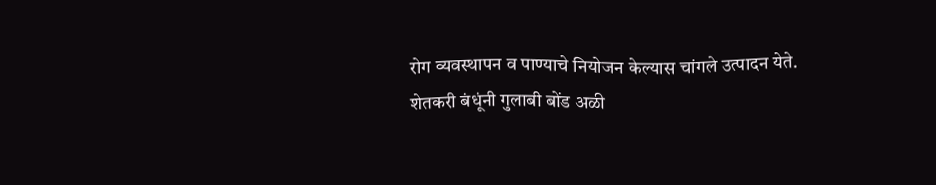रोग व्यवस्थापन व पाण्याचे नियोजन केल्यास चांगले उत्पादन येते.
शेतकरी बंधूंनी गुलाबी बोंड अळी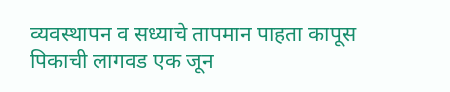व्यवस्थापन व सध्याचे तापमान पाहता कापूस पिकाची लागवड एक जून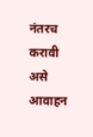नंतरच करावी असे आवाहन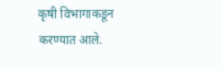कृषी विभागाकडून करण्यात आले.